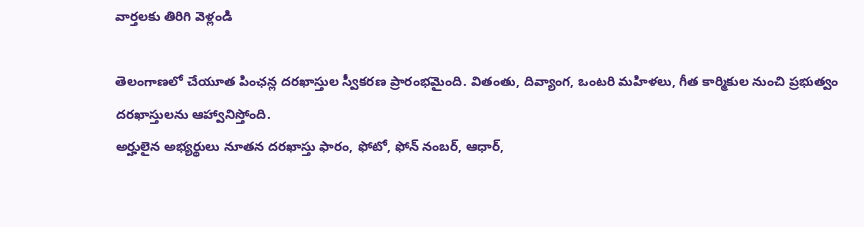వార్తలకు తిరిగి వెళ్లండి

తెలంగాణలో చేయూత పింఛన్ల దరఖాస్తుల స్వీకరణ ప్రారంభమైంది. వితంతు, దివ్యాంగ, ఒంటరి మహిళలు, గీత కార్మికుల నుంచి ప్రభుత్వం దరఖాస్తులను ఆహ్వానిస్తోంది.
అర్హులైన అభ్యర్థులు నూతన దరఖాస్తు ఫారం, ఫోటో, ఫోన్ నంబర్, ఆధార్,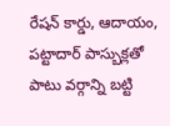రేషన్ కార్డు, ఆదాయం, పట్టాదార్ పాస్బుక్లతో పాటు వర్గాన్ని బట్టి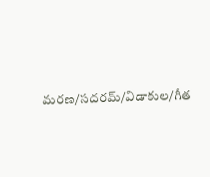మరణ/సదరమ్/విడాకుల/గీత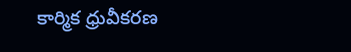కార్మిక ధ్రువీకరణ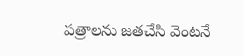పత్రాలను జతచేసి వెంటనే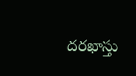దరఖాస్తు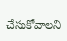చేసుకోవాలని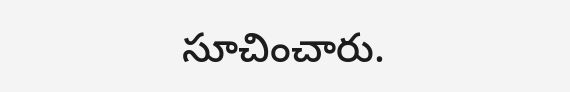సూచించారు.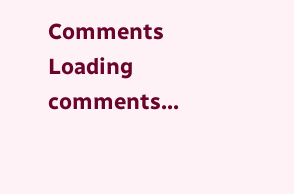Comments
Loading comments...